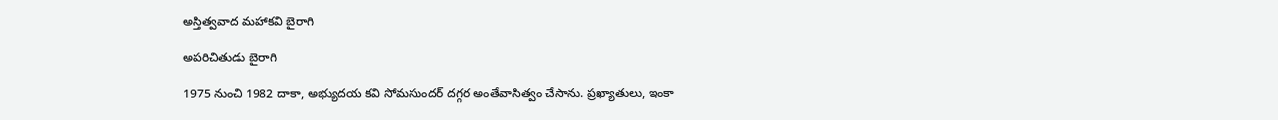అస్తిత్వవాద మహాకవి బైరాగి

అపరిచితుడు బైరాగి

1975 నుంచి 1982 దాకా, అభ్యుదయ కవి సోమసుందర్ దగ్గర అంతేవాసిత్వం చేసాను. ప్రఖ్యాతులు, ఇంకా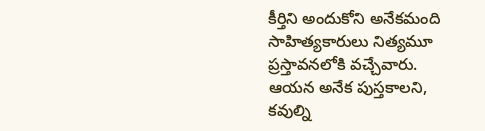కీర్తిని అందుకోని అనేకమంది సాహిత్యకారులు నిత్యమూ ప్రస్తావనలోకి వచ్చేవారు. ఆయన అనేక పుస్తకాలని, కవుల్ని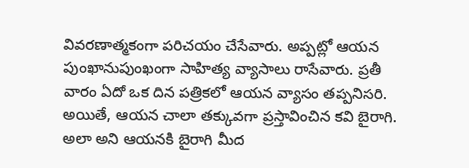వివరణాత్మకంగా పరిచయం చేసేవారు. అప్పట్లో ఆయన పుంఖానుపుంఖంగా సాహిత్య వ్యాసాలు రాసేవారు. ప్రతీ వారం ఏదో ఒక దిన పత్రికలో ఆయన వ్యాసం తప్పనిసరి. అయితే, ఆయన చాలా తక్కువగా ప్రస్తావించిన కవి బైరాగి. అలా అని ఆయనకి బైరాగి మీద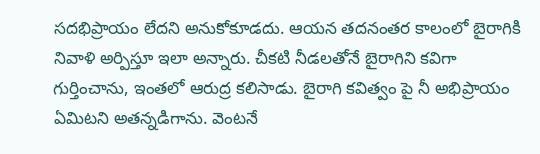సదభిప్రాయం లేదని అనుకోకూడదు. ఆయన తదనంతర కాలంలో బైరాగికి నివాళి అర్పిస్తూ ఇలా అన్నారు. చీకటి నీడలతోనే బైరాగిని కవిగా గుర్తించాను, ఇంతలో ఆరుద్ర కలిసాడు. బైరాగి కవిత్వం పై నీ అభిప్రాయం ఏమిటని అతన్నడిగాను. వెంటనే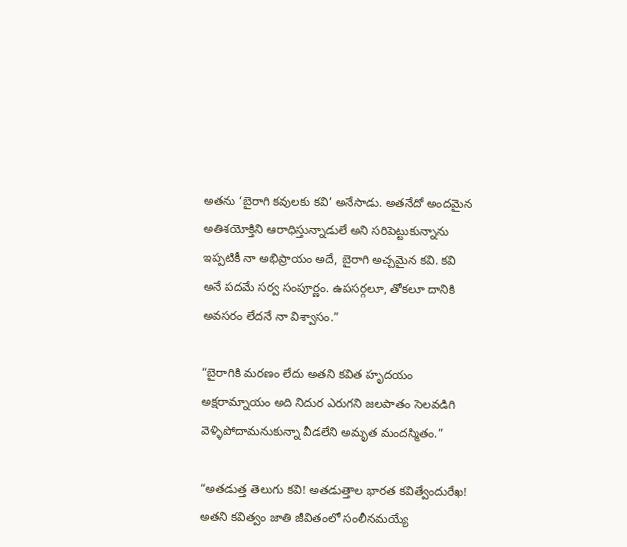అతను ‘బైరాగి కవులకు కవి’ అనేసాడు. అతనేదో అందమైన అతిశయోక్తిని ఆరాధిస్తున్నాడులే అని సరిపెట్టుకున్నాను ఇప్పటికీ నా అభిప్రాయం అదే, బైరాగి అచ్చమైన కవి. కవి అనే పదమే సర్వ సంపూర్ణం. ఉపసర్గలూ, తోకలూ దానికి అవసరం లేదనే నా విశ్వాసం.”

“బైరాగికి మరణం లేదు అతని కవిత హృదయం అక్షరామ్నాయం అది నిదుర ఎరుగని జలపాతం సెలవడిగి వెళ్ళిపోదామనుకున్నా వీడలేని అమృత మందస్మితం.”

“అతడుత్త తెలుగు కవి! అతడుత్తాల భారత కవిత్వేందురేఖ! అతని కవిత్వం జాతి జీవితంలో సంలీనమయ్యే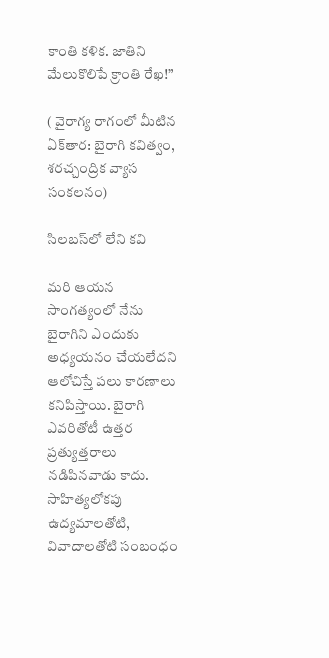కాంతి కళిక. జాతిని మేలుకొలిపే క్రాంతి రేఖ!”

( వైరాగ్య రాగంలో మీటిన ఏక్‌తార: బైరాగి కవిత్వం, శరచ్చంద్రిక వ్యాస సంకలనం)

సిలబస్‌లో లేని కవి

మరి ఆయన సాంగత్యంలో నేను బైరాగిని ఎందుకు అధ్యయనం చేయలేదని ఆలోచిస్తే పలు కారణాలు కనిపిస్తాయి. బైరాగి ఎవరితోటీ ఉత్తర ప్రత్యుత్తరాలు నడిపినవాడు కాదు. సాహిత్యలోకపు ఉద్యమాలతోటి, వివాదాలతోటి సంబంధం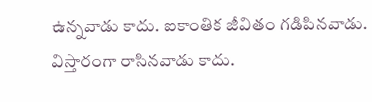ఉన్నవాడు కాదు. ఐకాంతిక జీవితం గడిపినవాడు. విస్తారంగా రాసినవాడు కాదు.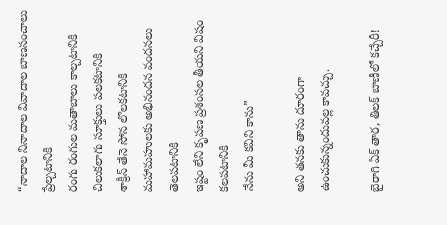“నాదాల నినాదాల వివాదాల బాణసంచాలు ప్రేల్చటానికి
రంగు రంగుల మతాబాలు కాల్చటానికి
చిలుకలాగు సూక్తులు పలకటానికి
శాక్రీన్ తేనె సోన లొలకటానికి
మహామహులకు అభినందన వందనలు తెలపటానికి
ఇష్టం లేని కృపణ ప్రశంసల తీయని విషం కలపటానికి
నేను మీ కవిని కాను”

అని తనకు తాను దూరంగా ఉంచుకున్నందువల్ల కావచ్చు.

బైరాగి ఏక్ తార, తిలక్ బాణీలో కచ్చేరీ!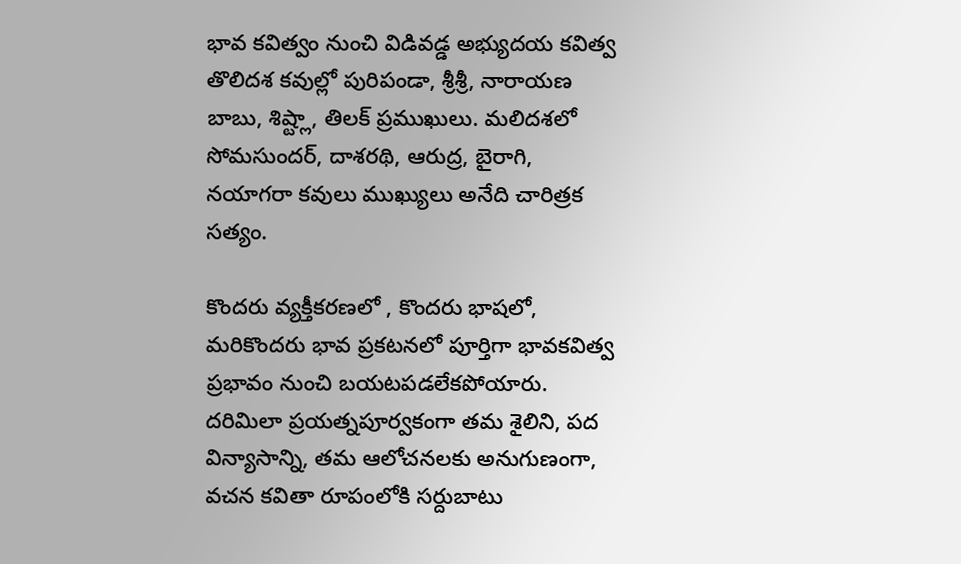భావ కవిత్వం నుంచి విడివడ్డ అభ్యుదయ కవిత్వ తొలిదశ కవుల్లో పురిపండా, శ్రీశ్రీ, నారాయణ బాబు, శిష్ట్లా, తిలక్ ప్రముఖులు. మలిదశలో సోమసుందర్, దాశరథి, ఆరుద్ర, బైరాగి, నయాగరా కవులు ముఖ్యులు అనేది చారిత్రక సత్యం.

కొందరు వ్యక్తీకరణలో , కొందరు భాషలో, మరికొందరు భావ ప్రకటనలో పూర్తిగా భావకవిత్వ ప్రభావం నుంచి బయటపడలేకపోయారు. దరిమిలా ప్రయత్నపూర్వకంగా తమ శైలిని, పద విన్యాసాన్ని, తమ ఆలోచనలకు అనుగుణంగా, వచన కవితా రూపంలోకి సర్దుబాటు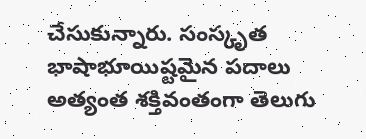చేసుకున్నారు. సంస్కృత భాషాభూయిష్టమైన పదాలు అత్యంత శక్తివంతంగా తెలుగు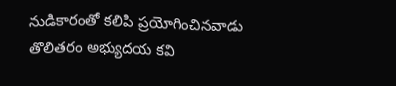నుడికారంతో కలిపి ప్రయోగించినవాడు తొలితరం అభ్యుదయ కవి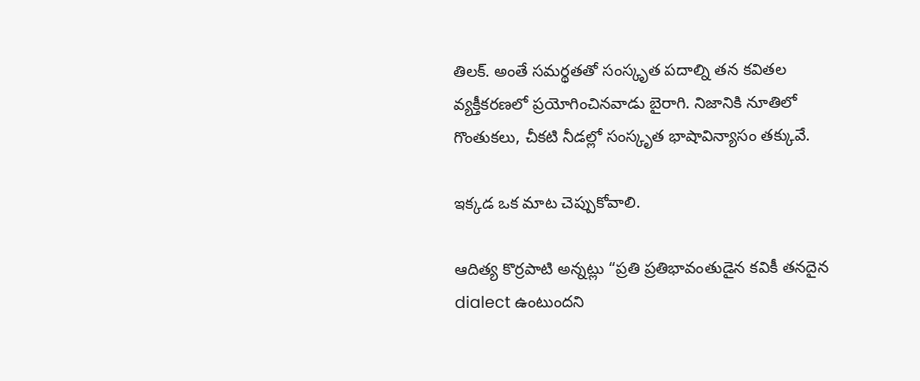తిలక్. అంతే సమర్థతతో సంస్కృత పదాల్ని తన కవితల వ్యక్తీకరణలో ప్రయోగించినవాడు బైరాగి. నిజానికి నూతిలో గొంతుకలు, చీకటి నీడల్లో సంస్కృత భాషావిన్యాసం తక్కువే.

ఇక్కడ ఒక మాట చెప్పుకోవాలి.

ఆదిత్య కొర్రపాటి అన్నట్లు “ప్రతి ప్రతిభావంతుడైన కవికీ తనదైన dialect ఉంటుందని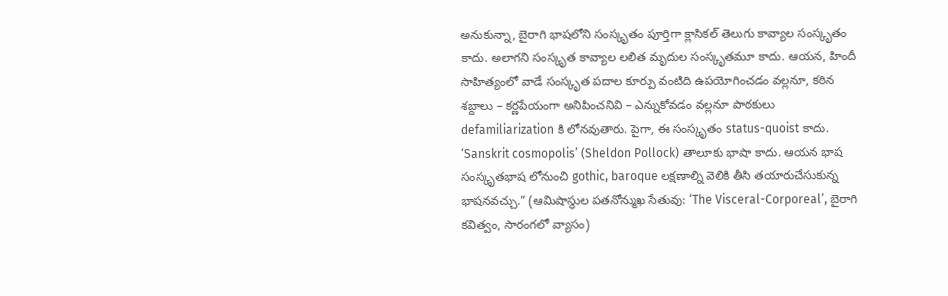అనుకున్నా, బైరాగి భాషలోని సంస్కృతం పూర్తిగా క్లాసికల్ తెలుగు కావ్యాల సంస్కృతం కాదు. అలాగని సంస్కృత కావ్యాల లలిత మృదుల సంస్కృతమూ కాదు. ఆయన, హిందీ సాహిత్యంలో వాడే సంస్కృత పదాల కూర్పు వంటిది ఉపయోగించడం వల్లనూ, కఠిన శబ్దాలు – కర్ణపేయంగా అనిపించనివి – ఎన్నుకోవడం వల్లనూ పాఠకులు defamiliarization కి లోనవుతారు. పైగా, ఈ సంస్కృతం status-quoist కాదు. ‘Sanskrit cosmopolis’ (Sheldon Pollock) తాలూకు భాషా కాదు. ఆయన భాష సంస్కృతభాష లోనుంచి gothic, baroque లక్షణాల్ని వెలికి తీసి తయారుచేసుకున్న భాషనవచ్చు.” (ఆమిషాస్థుల పతనోన్ముఖ సేతువు: ‘The Visceral-Corporeal’, బైరాగి కవిత్వం, సారంగలో వ్యాసం)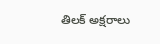తిలక్ అక్షరాలు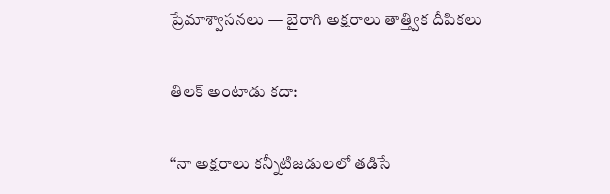ప్రేమాశ్వాసనలు — బైరాగి అక్షరాలు తాత్త్విక దీపికలు

తిలక్ అంటాడు కదా:

“నా అక్షరాలు కన్నీటిజడులలో తడిసే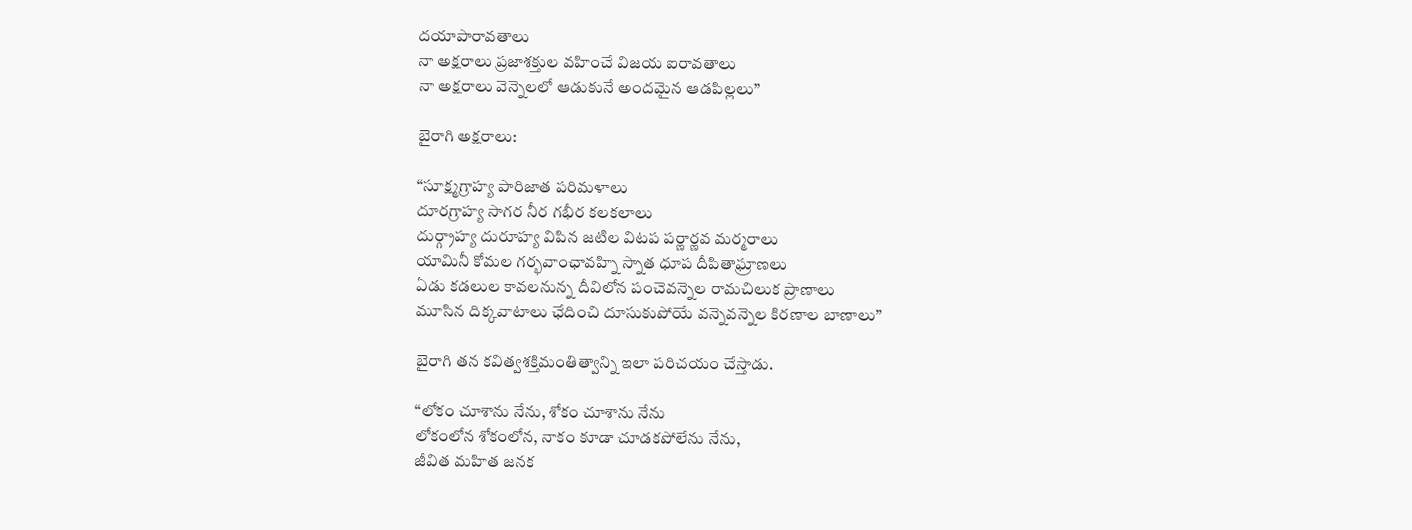దయాపారావతాలు
నా అక్షరాలు ప్రజాశక్తుల వహించే విజయ ఐరావతాలు
నా అక్షరాలు వెన్నెలలో ఆడుకునే అందమైన ఆడపిల్లలు”

బైరాగి అక్షరాలు:

“సూక్ష్మగ్రాహ్య పారిజాత పరిమళాలు
దూరగ్రాహ్య సాగర నీర గభీర కలకలాలు
దుర్గ్రాహ్య దురూహ్య విపిన జటిల విటప పర్ణార్ణవ మర్మరాలు
యామినీ కోమల గర్భవాంఛావహ్ని స్నాత ధూప దీపితాఘ్రాణలు
ఏడు కడలుల కావలనున్న దీవిలోన పంచెవన్నెల రామచిలుక ప్రాణాలు
మూసిన దిక్కవాటాలు ఛేదించి దూసుకుపోయే వన్నెవన్నెల కిరణాల బాణాలు”

బైరాగి తన కవిత్వశక్తిమంతిత్వాన్ని ఇలా పరిచయం చేస్తాడు.

“లోకం చూశాను నేను, శోకం చూశాను నేను
లోకంలోన శోకంలోన, నాకం కూడా చూడకపోలేను నేను,
జీవిత మహిత జనక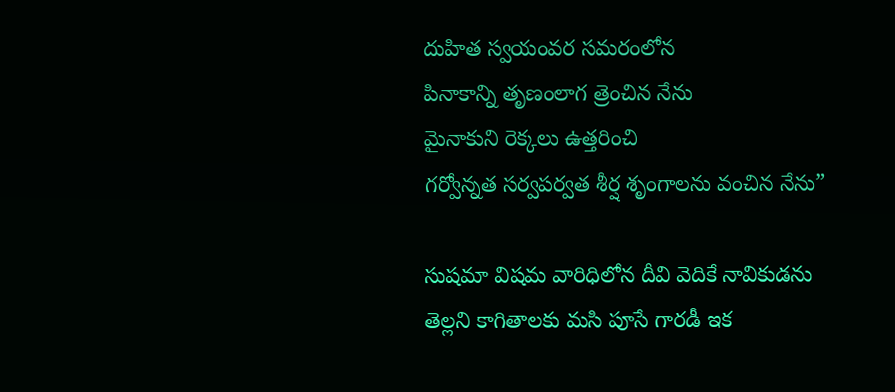దుహిత స్వయంవర సమరంలోన
పినాకాన్ని తృణంలాగ త్రెంచిన నేను
మైనాకుని రెక్కలు ఉత్తరించి
గర్వోన్నత సర్వపర్వత శీర్ష శృంగాలను వంచిన నేను”

సుషమా విషమ వారిధిలోన దీవి వెదికే నావికుడను
తెల్లని కాగితాలకు మసి పూసే గారడీ ఇక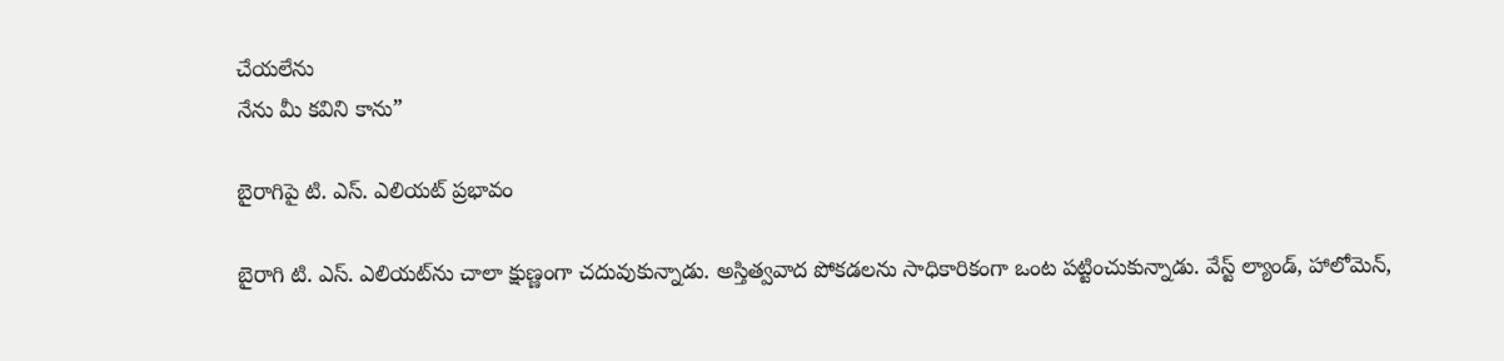చేయలేను
నేను మీ కవిని కాను”

బైరాగిపై టి. ఎస్. ఎలియట్ ప్రభావం

బైరాగి టి. ఎస్. ఎలియట్‌ను చాలా క్షుణ్ణంగా చదువుకున్నాడు. అస్తిత్వవాద పోకడలను సాధికారికంగా ఒంట పట్టించుకున్నాడు. వేస్ట్ ల్యాండ్, హాలోమెన్,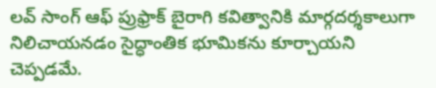లవ్ సాంగ్ ఆఫ్ ప్రుఫ్రాక్ బైరాగి కవిత్వానికి మార్గదర్శకాలుగా నిలిచాయనడం సైద్ధాంతిక భూమికను కూర్చాయని చెప్పడమే.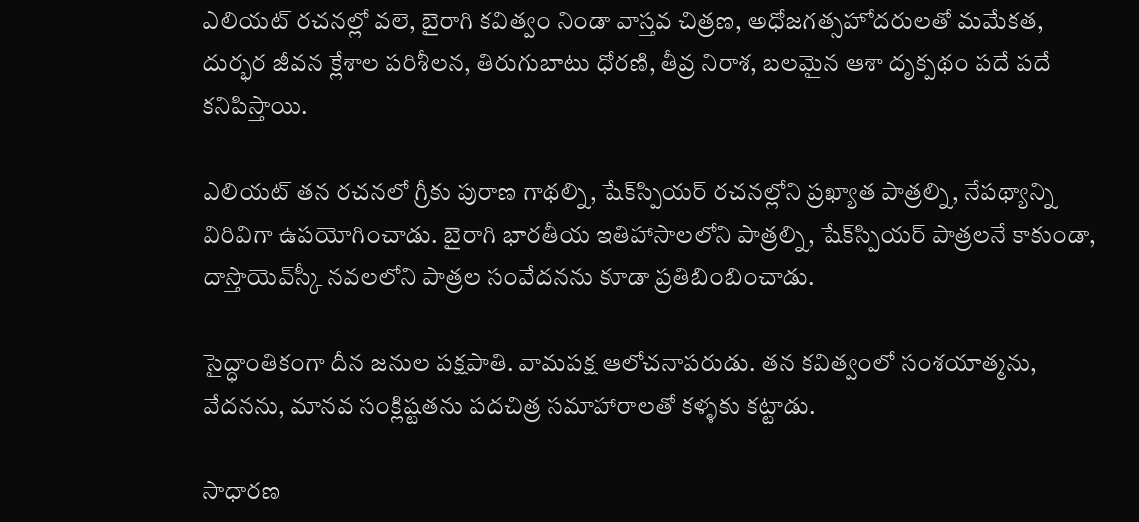ఎలియట్ రచనల్లో వలె, బైరాగి కవిత్వం నిండా వాస్తవ చిత్రణ, అధోజగత్సహోదరులతో మమేకత, దుర్భర జీవన క్లేశాల పరిశీలన, తిరుగుబాటు ధోరణి, తీవ్ర నిరాశ, బలమైన ఆశా దృక్పథం పదే పదే కనిపిస్తాయి.

ఎలియట్ తన రచనలో గ్రీకు పురాణ గాథల్ని, షేక్‌స్పియర్ రచనల్లోని ప్రఖ్యాత పాత్రల్ని, నేపథ్యాన్ని విరివిగా ఉపయోగించాడు. బైరాగి భారతీయ ఇతిహాసాలలోని పాత్రల్ని, షేక్‌స్పియర్ పాత్రలనే కాకుండా, దాస్తొయెవ్‌స్కీ నవలలోని పాత్రల సంవేదనను కూడా ప్రతిబింబించాడు.

సైద్ధాంతికంగా దీన జనుల పక్షపాతి. వామపక్ష ఆలోచనాపరుడు. తన కవిత్వంలో సంశయాత్మను, వేదనను, మానవ సంక్లిష్టతను పదచిత్ర సమాహారాలతో కళ్ళకు కట్టాడు.

సాధారణ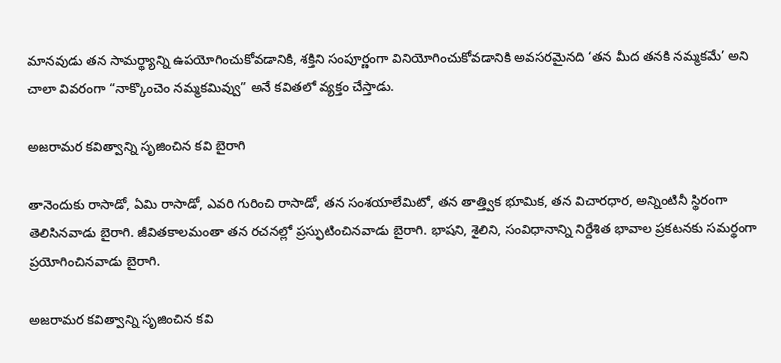మానవుడు తన సామర్థ్యాన్ని ఉపయోగించుకోవడానికి, శక్తిని సంపూర్ణంగా వినియోగించుకోవడానికి అవసరమైనది ‘తన మీద తనకి నమ్మకమే’ అని చాలా వివరంగా “నాక్కొంచెం నమ్మకమివ్వు” అనే కవితలో వ్యక్తం చేస్తాడు.

అజరామర కవిత్వాన్ని సృజించిన కవి బైరాగి

తానెందుకు రాసాడో, ఏమి రాసాడో, ఎవరి గురించి రాసాడో, తన సంశయాలేమిటో, తన తాత్త్విక భూమిక, తన విచారధార, అన్నింటినీ స్థిరంగా తెలిసినవాడు బైరాగి. జీవితకాలమంతా తన రచనల్లో ప్రస్ఫుటించినవాడు బైరాగి. భాషని, శైలిని, సంవిధానాన్ని నిర్దేశిత భావాల ప్రకటనకు సమర్థంగా ప్రయోగించినవాడు బైరాగి.

అజరామర కవిత్వాన్ని సృజించిన కవి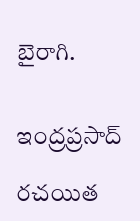బైరాగి.


ఇంద్రప్రసాద్

రచయిత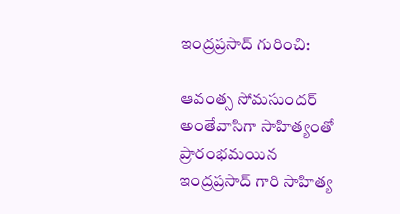ఇంద్రప్రసాద్ గురించి:

ఆవంత్స సోమసుందర్ అంతేవాసిగా సాహిత్యంతో ప్రారంభమయిన ఇంద్రప్రసాద్ గారి సాహిత్య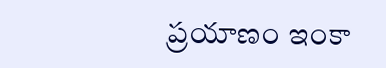ప్రయాణం ఇంకా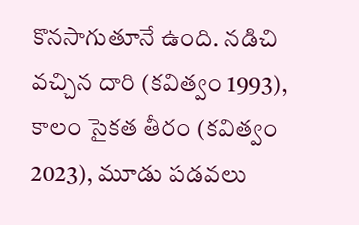కొనసాగుతూనే ఉంది. నడిచి వచ్చిన దారి (కవిత్వం 1993), కాలం సైకత తీరం (కవిత్వం 2023), మూడు పడవలు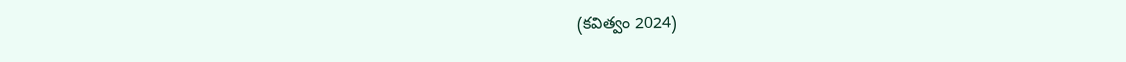(కవిత్వం 2024)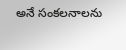అనే సంకలనాలను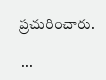ప్రచురించారు.

 ...